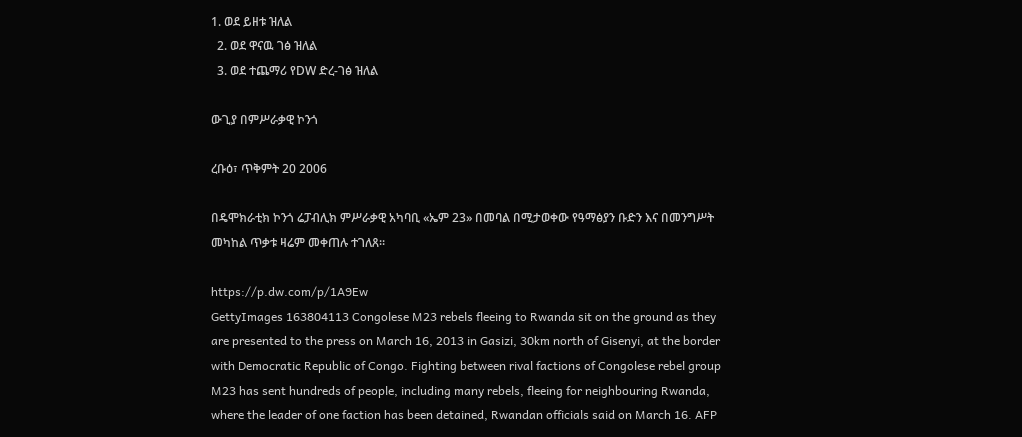1. ወደ ይዘቱ ዝለል
  2. ወደ ዋናዉ ገፅ ዝለል
  3. ወደ ተጨማሪ የDW ድረ-ገፅ ዝለል

ውጊያ በምሥራቃዊ ኮንጎ

ረቡዕ፣ ጥቅምት 20 2006

በዴሞክራቲክ ኮንጎ ሬፓብሊክ ምሥራቃዊ አካባቢ «ኤም 23» በመባል በሚታወቀው የዓማፅያን ቡድን እና በመንግሥት መካከል ጥቃቱ ዛሬም መቀጠሉ ተገለጸ።

https://p.dw.com/p/1A9Ew
GettyImages 163804113 Congolese M23 rebels fleeing to Rwanda sit on the ground as they are presented to the press on March 16, 2013 in Gasizi, 30km north of Gisenyi, at the border with Democratic Republic of Congo. Fighting between rival factions of Congolese rebel group M23 has sent hundreds of people, including many rebels, fleeing for neighbouring Rwanda, where the leader of one faction has been detained, Rwandan officials said on March 16. AFP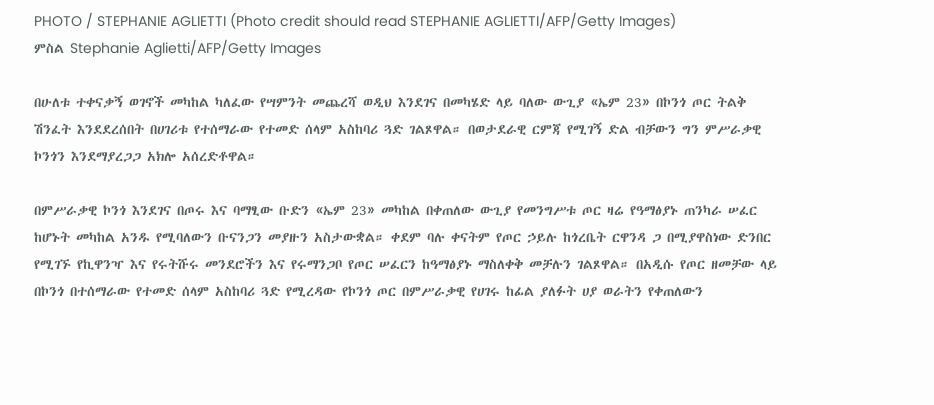PHOTO / STEPHANIE AGLIETTI (Photo credit should read STEPHANIE AGLIETTI/AFP/Getty Images)
ምስል Stephanie Aglietti/AFP/Getty Images

በሁለቱ ተቀናቃኝ ወገኖች መካከል ካለፈው የሣምንት መጨረሻ ወዲህ እንደገና በመካሄድ ላይ ባለው ውጊያ «ኤም 23» በኮንጎ ጦር ትልቅ ሽንፈት እንደደረሰበት በሀገሪቱ የተሰማራው የተመድ ሰላም አስከባሪ ጓድ ገልጾዋል። በወታደራዊ ርምጃ የሚገኝ ድል ብቻውን ግን ምሥራቃዊ ኮንጎን እንደማያረጋጋ አክሎ አሰረድቶዋል።

በምሥራቃዊ ኮንጎ እንደገና በጦሩ እና ባማፂው ቡድን «ኤም 23» መካከል በቀጠለው ውጊያ የመንግሥቱ ጦር ዛሬ የዓማፅያኑ ጠንካራ ሠፈር ከሆኑት መካከል አንዱ የሚባለውን ቡናንጋን መያዙን አስታውቋል። ቀደም ባሉ ቀናትም የጦር ኃይሉ ከጎረቤት ርዋንዳ ጋ በሚያዋስነው ድንበር የሚገኙ የኪዋንዣ እና የሩትሹሩ መንደሮችን እና የሩማንጋቦ የጦር ሠፈርን ከዓማፅያኑ ማስለቀቅ መቻሉን ገልጾዋል። በአዲሱ የጦር ዘመቻው ላይ በኮንጎ በተሰማራው የተመድ ሰላም አስከባሪ ጓድ የሚረዳው የኮንጎ ጦር በምሥራቃዊ የሀገሩ ከፊል ያለፉት ሀያ ወራትን የቀጠለውን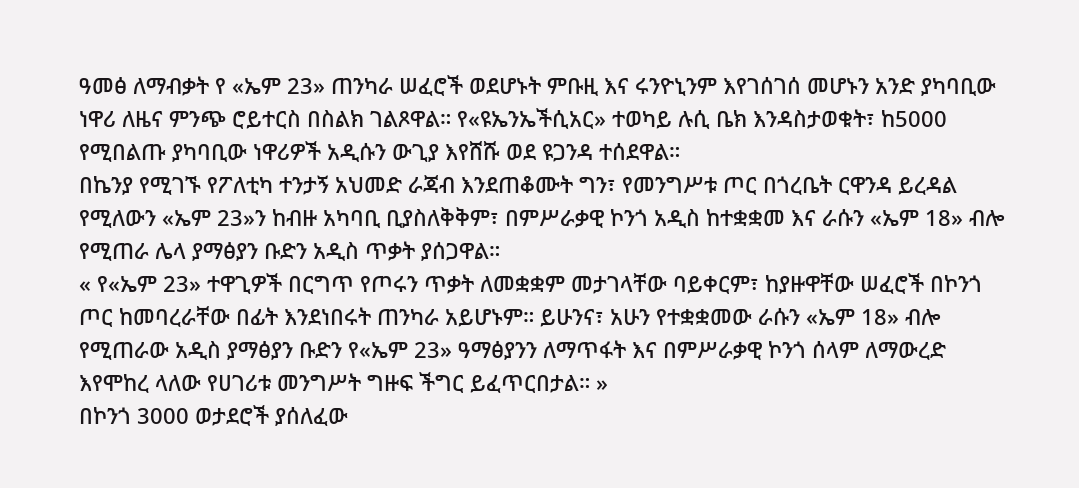ዓመፅ ለማብቃት የ «ኤም 23» ጠንካራ ሠፈሮች ወደሆኑት ምቡዚ እና ሩንዮኒንም እየገሰገሰ መሆኑን አንድ ያካባቢው ነዋሪ ለዜና ምንጭ ሮይተርስ በስልክ ገልጾዋል። የ«ዩኤንኤችሲአር» ተወካይ ሉሲ ቤክ እንዳስታወቁት፣ ከ5000 የሚበልጡ ያካባቢው ነዋሪዎች አዲሱን ውጊያ እየሸሹ ወደ ዩጋንዳ ተሰደዋል።
በኬንያ የሚገኙ የፖለቲካ ተንታኝ አህመድ ራጃብ እንደጠቆሙት ግን፣ የመንግሥቱ ጦር በጎረቤት ርዋንዳ ይረዳል የሚለውን «ኤም 23»ን ከብዙ አካባቢ ቢያስለቅቅም፣ በምሥራቃዊ ኮንጎ አዲስ ከተቋቋመ እና ራሱን «ኤም 18» ብሎ የሚጠራ ሌላ ያማፅያን ቡድን አዲስ ጥቃት ያሰጋዋል።
« የ«ኤም 23» ተዋጊዎች በርግጥ የጦሩን ጥቃት ለመቋቋም መታገላቸው ባይቀርም፣ ከያዙዋቸው ሠፈሮች በኮንጎ ጦር ከመባረራቸው በፊት እንደነበሩት ጠንካራ አይሆኑም። ይሁንና፣ አሁን የተቋቋመው ራሱን «ኤም 18» ብሎ የሚጠራው አዲስ ያማፅያን ቡድን የ«ኤም 23» ዓማፅያንን ለማጥፋት እና በምሥራቃዊ ኮንጎ ሰላም ለማውረድ እየሞከረ ላለው የሀገሪቱ መንግሥት ግዙፍ ችግር ይፈጥርበታል። »
በኮንጎ 3000 ወታደሮች ያሰለፈው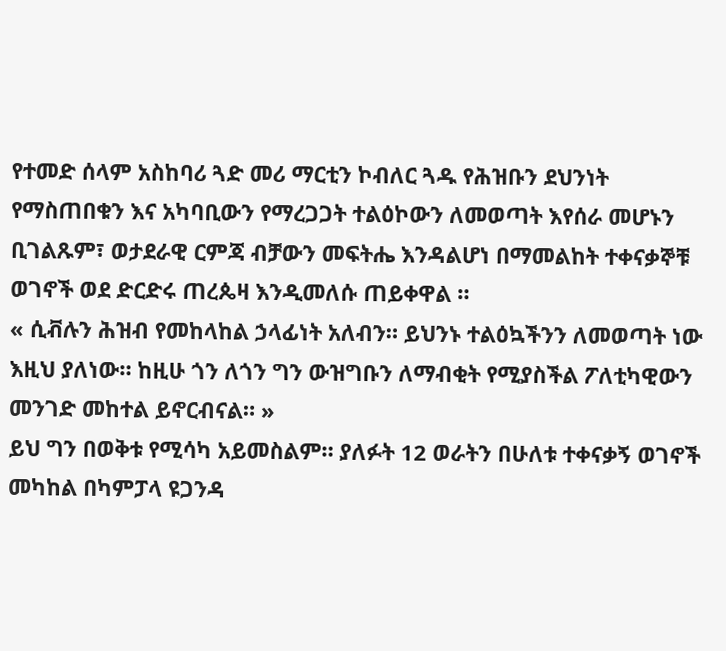የተመድ ሰላም አስከባሪ ጓድ መሪ ማርቲን ኮብለር ጓዱ የሕዝቡን ደህንነት የማስጠበቁን እና አካባቢውን የማረጋጋት ተልዕኮውን ለመወጣት እየሰራ መሆኑን ቢገልጹም፣ ወታደራዊ ርምጃ ብቻውን መፍትሔ እንዳልሆነ በማመልከት ተቀናቃኞቹ ወገኖች ወደ ድርድሩ ጠረጴዛ እንዲመለሱ ጠይቀዋል ።
« ሲቭሉን ሕዝብ የመከላከል ኃላፊነት አለብን። ይህንኑ ተልዕኳችንን ለመወጣት ነው እዚህ ያለነው። ከዚሁ ጎን ለጎን ግን ውዝግቡን ለማብቂት የሚያስችል ፖለቲካዊውን መንገድ መከተል ይኖርብናል። »
ይህ ግን በወቅቱ የሚሳካ አይመስልም። ያለፉት 12 ወራትን በሁለቱ ተቀናቃኝ ወገኖች መካከል በካምፓላ ዩጋንዳ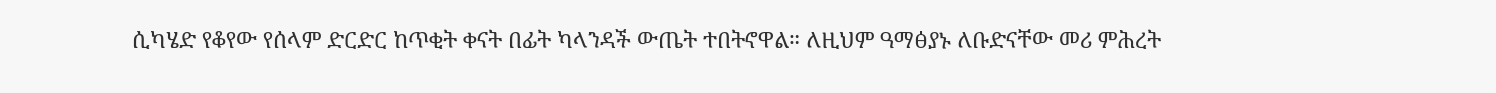ሲካሄድ የቆየው የሰላም ድርድር ከጥቂት ቀናት በፊት ካላንዳች ውጤት ተበትኖዋል። ለዚህም ዓማፅያኑ ለቡድናቸው መሪ ምሕረት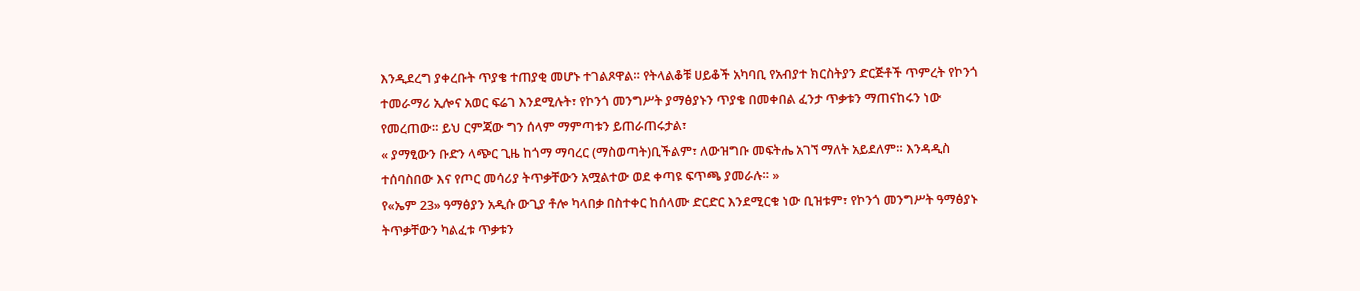እንዲደረግ ያቀረቡት ጥያቄ ተጠያቂ መሆኑ ተገልጾዋል። የትላልቆቹ ሀይቆች አካባቢ የአብያተ ክርስትያን ድርጅቶች ጥምረት የኮንጎ ተመራማሪ ኢሎና አወር ፍሬገ እንደሚሉት፣ የኮንጎ መንግሥት ያማፅያኑን ጥያቄ በመቀበል ፈንታ ጥቃቱን ማጠናከሩን ነው የመረጠው። ይህ ርምጃው ግን ሰላም ማምጣቱን ይጠራጠሩታል፣
« ያማፂውን ቡድን ላጭር ጊዜ ከጎማ ማባረር (ማስወጣት)ቢችልም፣ ለውዝግቡ መፍትሔ አገኘ ማለት አይደለም። እንዳዲስ ተሰባስበው እና የጦር መሳሪያ ትጥቃቸውን አሟልተው ወደ ቀጣዩ ፍጥጫ ያመራሉ። »
የ«ኤም 23» ዓማፅያን አዲሱ ውጊያ ቶሎ ካላበቃ በስተቀር ከሰላሙ ድርድር እንደሚርቁ ነው ቢዝቱም፣ የኮንጎ መንግሥት ዓማፅያኑ ትጥቃቸውን ካልፈቱ ጥቃቱን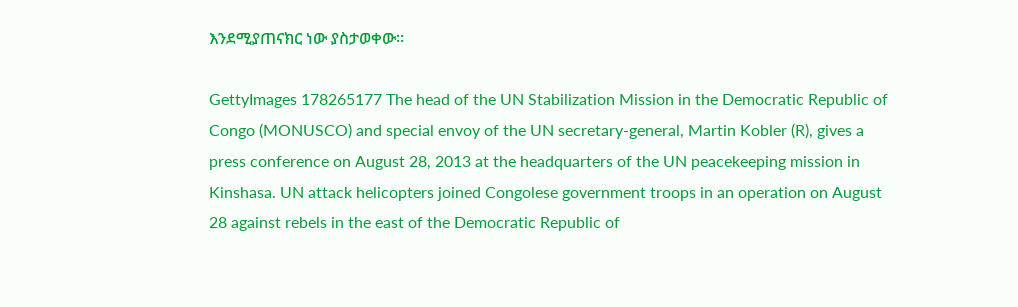እንደሚያጠናክር ነው ያስታወቀው።

GettyImages 178265177 The head of the UN Stabilization Mission in the Democratic Republic of Congo (MONUSCO) and special envoy of the UN secretary-general, Martin Kobler (R), gives a press conference on August 28, 2013 at the headquarters of the UN peacekeeping mission in Kinshasa. UN attack helicopters joined Congolese government troops in an operation on August 28 against rebels in the east of the Democratic Republic of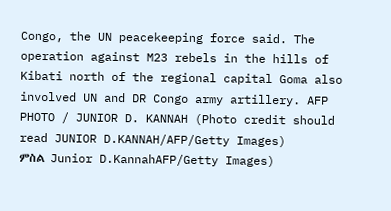Congo, the UN peacekeeping force said. The operation against M23 rebels in the hills of Kibati north of the regional capital Goma also involved UN and DR Congo army artillery. AFP PHOTO / JUNIOR D. KANNAH (Photo credit should read JUNIOR D.KANNAH/AFP/Getty Images)
ምስል Junior D.KannahAFP/Getty Images)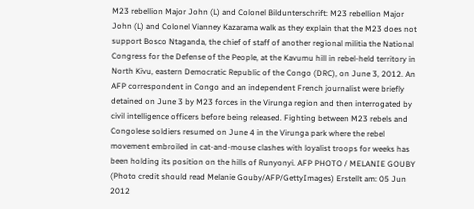M23 rebellion Major John (L) and Colonel Bildunterschrift: M23 rebellion Major John (L) and Colonel Vianney Kazarama walk as they explain that the M23 does not support Bosco Ntaganda, the chief of staff of another regional militia the National Congress for the Defense of the People, at the Kavumu hill in rebel-held territory in North Kivu, eastern Democratic Republic of the Congo (DRC), on June 3, 2012. An AFP correspondent in Congo and an independent French journalist were briefly detained on June 3 by M23 forces in the Virunga region and then interrogated by civil intelligence officers before being released. Fighting between M23 rebels and Congolese soldiers resumed on June 4 in the Virunga park where the rebel movement embroiled in cat-and-mouse clashes with loyalist troops for weeks has been holding its position on the hills of Runyonyi. AFP PHOTO / MELANIE GOUBY (Photo credit should read Melanie Gouby/AFP/GettyImages) Erstellt am: 05 Jun 2012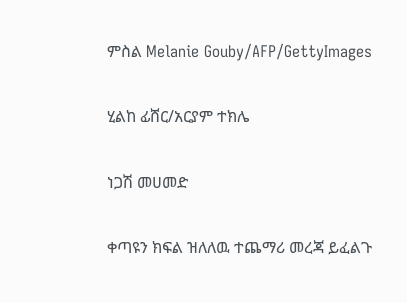ምስል Melanie Gouby/AFP/GettyImages

ሂልከ ፊሸር/አርያም ተክሌ

ነጋሽ መሀመድ

ቀጣዩን ክፍል ዝለለዉ ተጨማሪ መረጃ ይፈልጉ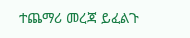ተጨማሪ መረጃ ይፈልጉ